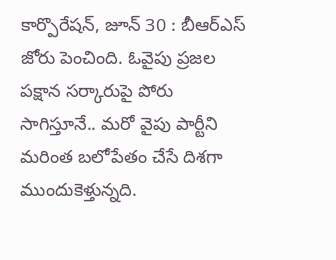కార్పొరేషన్, జూన్ 30 : బీఆర్ఎస్ జోరు పెంచింది. ఓవైపు ప్రజల పక్షాన సర్కారుపై పోరు సాగిస్తూనే.. మరో వైపు పార్టీని మరింత బలోపేతం చేసే దిశగా ముందుకెళ్తున్నది.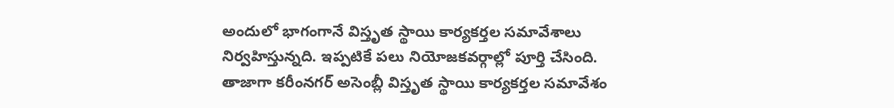అందులో భాగంగానే విస్తృత స్థాయి కార్యకర్తల సమావేశాలు నిర్వహిస్తున్నది. ఇప్పటికే పలు నియోజకవర్గాల్లో పూర్తి చేసింది. తాజాగా కరీంనగర్ అసెంబ్లీ విస్తృత స్థాయి కార్యకర్తల సమావేశం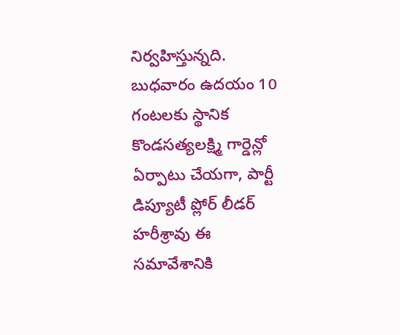నిర్వహిస్తున్నది. బుధవారం ఉదయం 10 గంటలకు స్థానిక కొండసత్యలక్ష్మి గార్డెన్లో ఏర్పాటు చేయగా, పార్టీ డిప్యూటీ ప్లోర్ లీడర్ హరీశ్రావు ఈ సమావేశానికి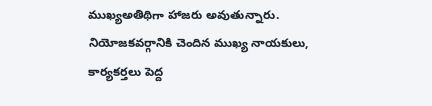ముఖ్యఅతిథిగా హాజరు అవుతున్నారు. నియోజకవర్గానికి చెందిన ముఖ్య నాయకులు, కార్యకర్తలు పెద్ద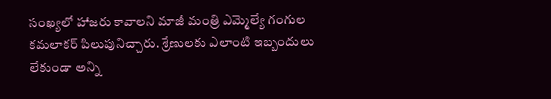సంఖ్యలో హాజరు కావాలని మాజీ మంత్రి ఎమ్మెల్యే గంగుల కమలాకర్ పిలుపునిచ్చారు. శ్రేణులకు ఎలాంటి ఇబ్బందులు లేకుండా అన్ని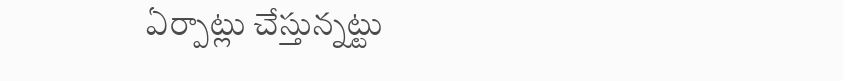ఏర్పాట్లు చేస్తున్నట్టు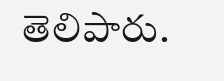తెలిపారు.